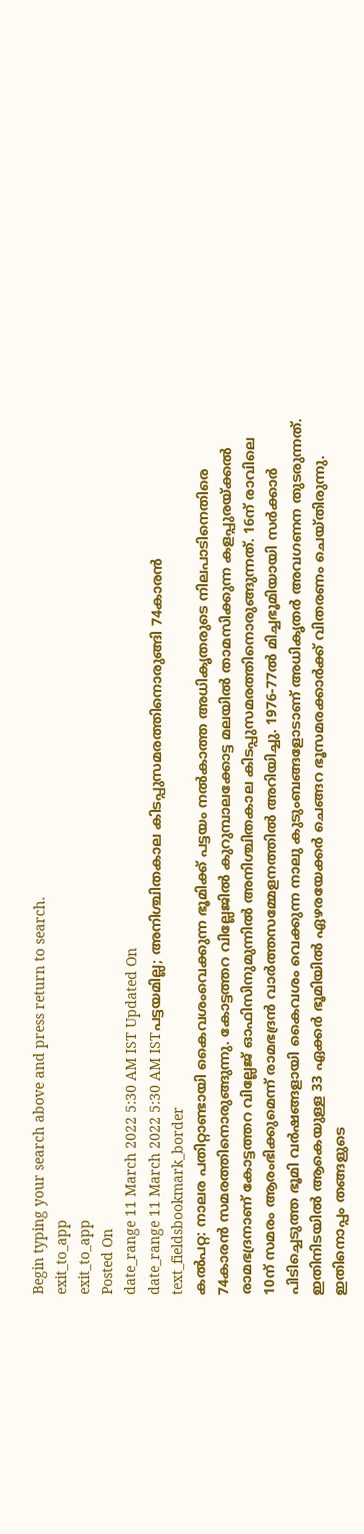Begin typing your search above and press return to search.
exit_to_app
exit_to_app
Posted On
date_range 11 March 2022 5:30 AM IST Updated On
date_range 11 March 2022 5:30 AM ISTപട്ടയമില്ല; അനിശ്ചിതകാല കിടപ്പുസമരത്തിനൊരുങ്ങി 74കാരൻ
text_fieldsbookmark_border
കൽപറ്റ: നാലര പതിറ്റാണ്ടായി കൈവശംവെക്കുന്ന ഭൂമിക്ക് പട്ടയം നൽകാത്ത അധികൃതരുടെ നിലപാടിനെതിരെ 74കാരൻ സമരത്തിനൊരുങ്ങുന്നു. കോട്ടത്തറ വില്ലേജിൽ കുറുമ്പാലക്കോട്ട മലയിൽ താമസിക്കുന്ന കളപ്പുരയ്ക്കൽ രാമഭദ്രനാണ് കോട്ടത്തറ വില്ലേജ് ഓഫിസിനുമുന്നിൽ അനിശ്ചിതകാല കിടപ്പുസമരത്തിനൊരുങ്ങുന്നത്. 16ന് രാവിലെ 10ന് സമരം ആരംഭിക്കുമെന്ന് രാമഭദ്രൻ വാർത്തസമ്മേളനത്തിൽ അറിയിച്ചു. 1976-77ൽ മിച്ചഭൂമിയായി സർക്കാർ പിടിച്ചെടുത്ത ഭൂമി വർഷങ്ങളായി കൈവശം വെക്കുന്ന നാലു കുടുംബങ്ങളോടാണ് അധികൃതർ അവഗണന തുടരുന്നത്. ഇതിനിടയിൽ ആകെയുള്ള 33 ഏക്കർ ഭൂമിയിൽ ഏഴരയേക്കർ ചെങ്ങറ ഭൂസമരക്കാർക്ക് വിതരണം ചെയ്തിരുന്നു. ഇതിനൊപ്പം തങ്ങളുടെ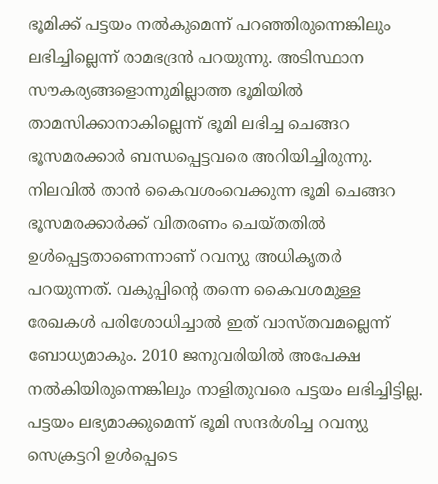ഭൂമിക്ക് പട്ടയം നൽകുമെന്ന് പറഞ്ഞിരുന്നെങ്കിലും ലഭിച്ചില്ലെന്ന് രാമഭദ്രൻ പറയുന്നു. അടിസ്ഥാന സൗകര്യങ്ങളൊന്നുമില്ലാത്ത ഭൂമിയിൽ താമസിക്കാനാകില്ലെന്ന് ഭൂമി ലഭിച്ച ചെങ്ങറ ഭൂസമരക്കാർ ബന്ധപ്പെട്ടവരെ അറിയിച്ചിരുന്നു. നിലവിൽ താൻ കൈവശംവെക്കുന്ന ഭൂമി ചെങ്ങറ ഭൂസമരക്കാർക്ക് വിതരണം ചെയ്തതിൽ ഉൾപ്പെട്ടതാണെന്നാണ് റവന്യു അധികൃതർ പറയുന്നത്. വകുപ്പിന്റെ തന്നെ കൈവശമുള്ള രേഖകൾ പരിശോധിച്ചാൽ ഇത് വാസ്തവമല്ലെന്ന് ബോധ്യമാകും. 2010 ജനുവരിയിൽ അപേക്ഷ നൽകിയിരുന്നെങ്കിലും നാളിതുവരെ പട്ടയം ലഭിച്ചിട്ടില്ല. പട്ടയം ലഭ്യമാക്കുമെന്ന് ഭൂമി സന്ദർശിച്ച റവന്യു സെക്രട്ടറി ഉൾപ്പെടെ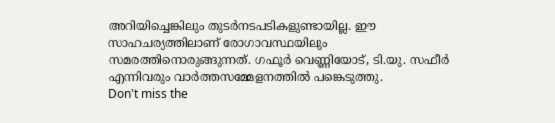അറിയിച്ചെങ്കിലും തുടർനടപടികളുണ്ടായില്ല. ഈ സാഹചര്യത്തിലാണ് രോഗാവസ്ഥയിലും സമരത്തിനൊരുങ്ങുന്നത്. ഗഫൂർ വെണ്ണിയോട്, ടി.യു. സഫീർ എന്നിവരും വാർത്തസമ്മേളനത്തിൽ പങ്കെടുത്തു.
Don't miss the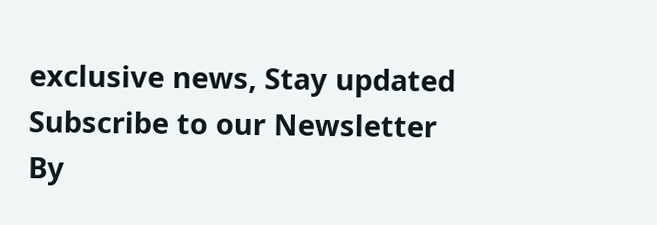exclusive news, Stay updated
Subscribe to our Newsletter
By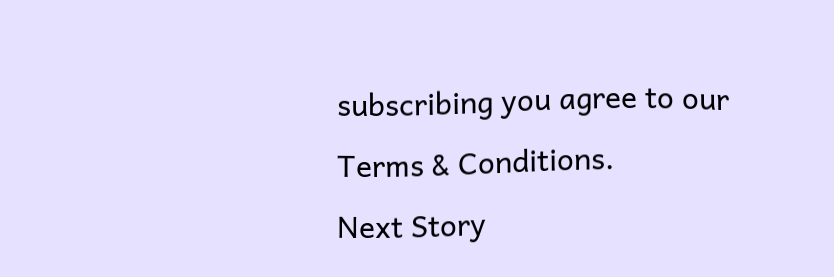subscribing you agree to our Terms & Conditions.
Next Story